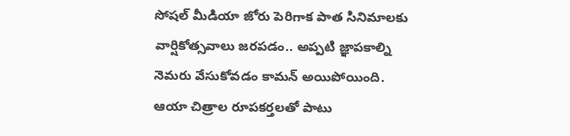సోషల్ మీడియా జోరు పెరిగాక పాత సినిమాలకు వార్షికోత్సవాలు జరపడం.. అప్పటి జ్ఞాపకాల్ని నెమరు వేసుకోవడం కామన్ అయిపోయింది. ఆయా చిత్రాల రూపకర్తలతో పాటు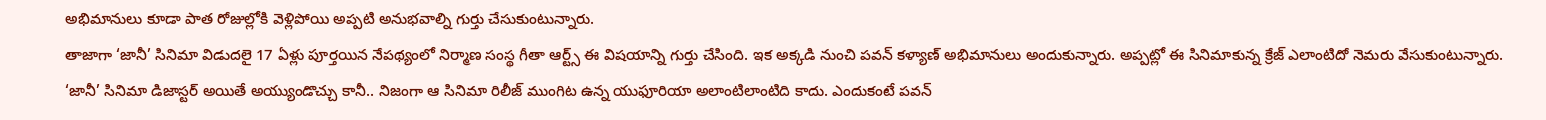అభిమానులు కూడా పాత రోజుల్లోకి వెళ్లిపోయి అప్పటి అనుభవాల్ని గుర్తు చేసుకుంటున్నారు.
తాజాగా ‘జానీ’ సినిమా విడుదలై 17 ఏళ్లు పూర్తయిన నేపథ్యంలో నిర్మాణ సంస్థ గీతా ఆర్ట్స్ ఈ విషయాన్ని గుర్తు చేసింది. ఇక అక్కడి నుంచి పవన్ కళ్యాణ్ అభిమానులు అందుకున్నారు. అప్పట్లో ఈ సినిమాకున్న క్రేజ్ ఎలాంటిదో నెమరు వేసుకుంటున్నారు.
‘జానీ’ సినిమా డిజాస్టర్ అయితే అయ్యుండొచ్చు కానీ.. నిజంగా ఆ సినిమా రిలీజ్ ముంగిట ఉన్న యుఫూరియా అలాంటిలాంటిది కాదు. ఎందుకంటే పవన్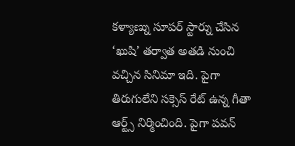కళ్యాణ్ను సూపర్ స్టార్ను చేసిన ‘ఖుషి’ తర్వాత అతడి నుంచి వచ్చిన సినిమా ఇది. పైగా తిరుగులేని సక్సెస్ రేట్ ఉన్న గీతా ఆర్ట్స్ నిర్మించింది. పైగా పవన్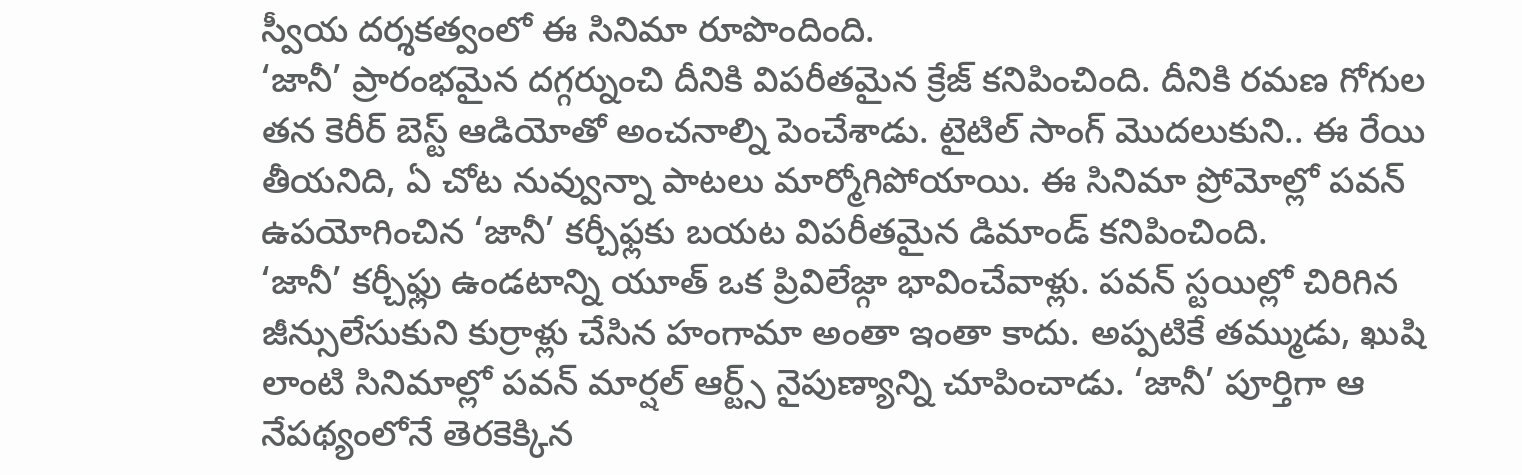స్వీయ దర్శకత్వంలో ఈ సినిమా రూపొందింది.
‘జానీ’ ప్రారంభమైన దగ్గర్నుంచి దీనికి విపరీతమైన క్రేజ్ కనిపించింది. దీనికి రమణ గోగుల తన కెరీర్ బెస్ట్ ఆడియోతో అంచనాల్ని పెంచేశాడు. టైటిల్ సాంగ్ మొదలుకుని.. ఈ రేయి తీయనిది, ఏ చోట నువ్వున్నా పాటలు మార్మోగిపోయాయి. ఈ సినిమా ప్రోమోల్లో పవన్ ఉపయోగించిన ‘జానీ’ కర్చీఫ్లకు బయట విపరీతమైన డిమాండ్ కనిపించింది.
‘జానీ’ కర్చీఫ్లు ఉండటాన్ని యూత్ ఒక ప్రివిలేజ్గా భావించేవాళ్లు. పవన్ స్టయిల్లో చిరిగిన జీన్సులేసుకుని కుర్రాళ్లు చేసిన హంగామా అంతా ఇంతా కాదు. అప్పటికే తమ్ముడు, ఖుషి లాంటి సినిమాల్లో పవన్ మార్షల్ ఆర్ట్స్ నైపుణ్యాన్ని చూపించాడు. ‘జానీ’ పూర్తిగా ఆ నేపథ్యంలోనే తెరకెక్కిన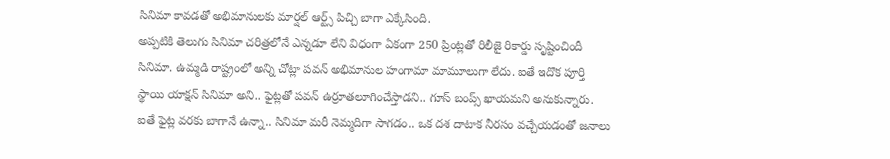సినిమా కావడతో అభిమానులకు మార్షల్ ఆర్ట్స్ పిచ్చి బాగా ఎక్కేసింది.
అప్పటికి తెలుగు సినిమా చరిత్రలోనే ఎన్నడూ లేని విధంగా ఏకంగా 250 ప్రింట్లతో రిలీజై రికార్డు సృష్టించిందీ సినిమా. ఉమ్మడి రాష్ట్రంలో అన్ని చోట్లా పవన్ అభిమానుల హంగామా మామూలుగా లేదు. ఐతే ఇదొక పూర్తి స్థాయి యాక్షన్ సినిమా అని.. ఫైట్లతో పవన్ ఉర్రూతలూగించేస్తాడని.. గూస్ బంప్స్ ఖాయమని అనుకున్నారు.
ఐతే ఫైట్ల వరకు బాగానే ఉన్నా.. సినిమా మరీ నెమ్మదిగా సాగడం.. ఒక దశ దాటాక నీరసం వచ్చేయడంతో జనాలు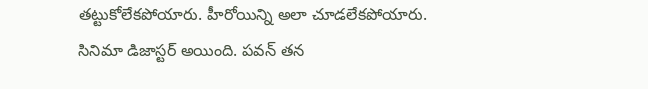తట్టుకోలేకపోయారు. హీరోయిన్ని అలా చూడలేకపోయారు. సినిమా డిజాస్టర్ అయింది. పవన్ తన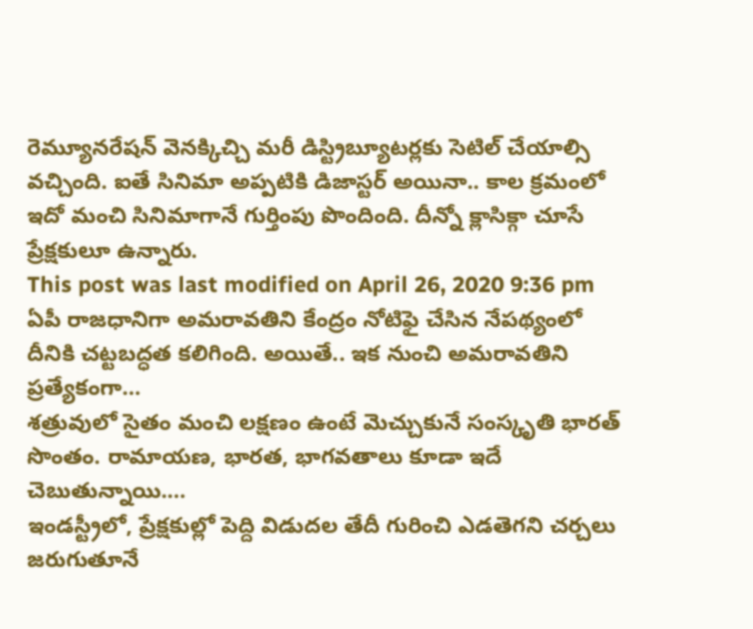రెమ్యూనరేషన్ వెనక్కిచ్చి మరీ డిస్ట్రిబ్యూటర్లకు సెటిల్ చేయాల్సి వచ్చింది. ఐతే సినిమా అప్పటికి డిజాస్టర్ అయినా.. కాల క్రమంలో ఇదో మంచి సినిమాగానే గుర్తింపు పొందింది. దీన్నో క్లాసిక్గా చూసే ప్రేక్షకులూ ఉన్నారు.
This post was last modified on April 26, 2020 9:36 pm
ఏపీ రాజధానిగా అమరావతిని కేంద్రం నోటిఫై చేసిన నేపథ్యంలో దీనికి చట్టబద్ధత కలిగింది. అయితే.. ఇక నుంచి అమరావతిని ప్రత్యేకంగా…
శత్రువులో సైతం మంచి లక్షణం ఉంటే మెచ్చుకునే సంస్కృతి భారత్ సొంతం. రామాయణ, భారత, భాగవతాలు కూడా ఇదే చెబుతున్నాయి.…
ఇండస్ట్రీలో, ప్రేక్షకుల్లో పెద్ది విడుదల తేదీ గురించి ఎడతెగని చర్చలు జరుగుతూనే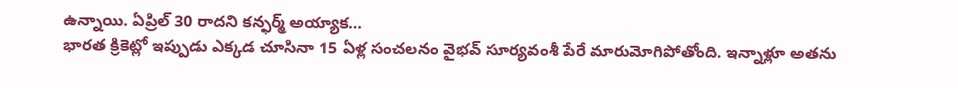ఉన్నాయి. ఏప్రిల్ 30 రాదని కన్ఫర్మ్ అయ్యాక…
భారత క్రికెట్లో ఇప్పుడు ఎక్కడ చూసినా 15 ఏళ్ల సంచలనం వైభవ్ సూర్యవంశీ పేరే మారుమోగిపోతోంది. ఇన్నాళ్లూ అతను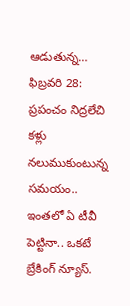ఆడుతున్న…
ఫిబ్రవరి 28: ప్రపంచం నిద్రలేచి కళ్లు నలుముకుంటున్న సమయం.. ఇంతలో ఏ టీవీ పెట్టినా.. ఒకటే బ్రేకింగ్ న్యూస్.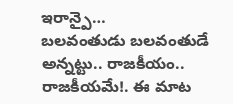ఇరాన్పై…
బలవంతుడు బలవంతుడే అన్నట్టు.. రాజకీయం.. రాజకీయమే!. ఈ మాట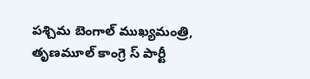పశ్చిమ బెంగాల్ ముఖ్యమంత్రి, తృణమూల్ కాంగ్రె స్ పార్టీ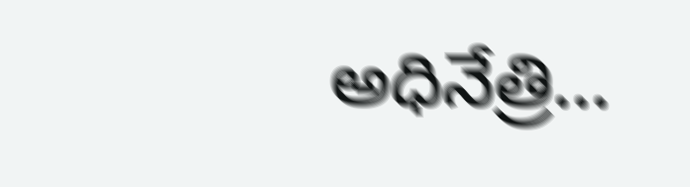అధినేత్రి…